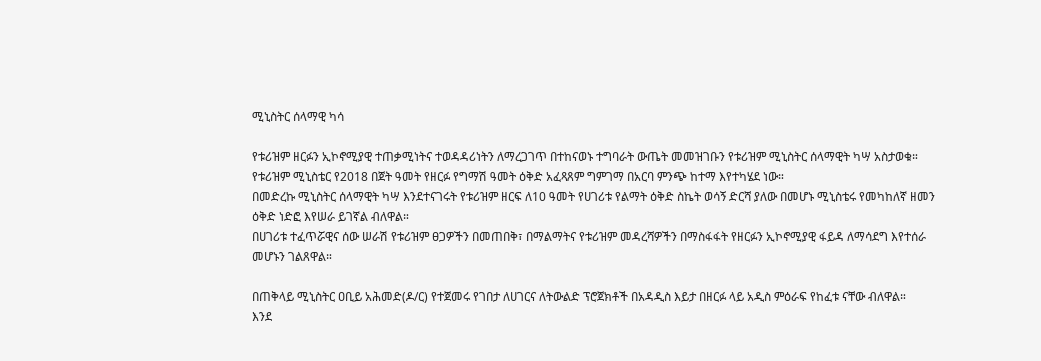ሚኒስትር ሰላማዊ ካሳ

የቱሪዝም ዘርፉን ኢኮኖሚያዊ ተጠቃሚነትና ተወዳዳሪነትን ለማረጋገጥ በተከናወኑ ተግባራት ውጤት መመዝገቡን የቱሪዝም ሚኒስትር ሰላማዊት ካሣ አስታወቁ።
የቱሪዝም ሚኒስቴር የ2018 በጀት ዓመት የዘርፉ የግማሽ ዓመት ዕቅድ አፈጻጸም ግምገማ በአርባ ምንጭ ከተማ እየተካሄደ ነው።
በመድረኩ ሚኒስትር ሰላማዊት ካሣ እንደተናገሩት የቱሪዝም ዘርፍ ለ10 ዓመት የሀገሪቱ የልማት ዕቅድ ስኬት ወሳኝ ድርሻ ያለው በመሆኑ ሚኒስቴሩ የመካከለኛ ዘመን ዕቅድ ነድፎ እየሠራ ይገኛል ብለዋል።
በሀገሪቱ ተፈጥሯዊና ሰው ሠራሽ የቱሪዝም ፀጋዎችን በመጠበቅ፣ በማልማትና የቱሪዝም መዳረሻዎችን በማስፋፋት የዘርፉን ኢኮኖሚያዊ ፋይዳ ለማሳደግ እየተሰራ መሆኑን ገልጸዋል።

በጠቅላይ ሚኒስትር ዐቢይ አሕመድ(ዶ/ር) የተጀመሩ የገበታ ለሀገርና ለትውልድ ፕሮጀክቶች በአዳዲስ እይታ በዘርፉ ላይ አዲስ ምዕራፍ የከፈቱ ናቸው ብለዋል።
እንደ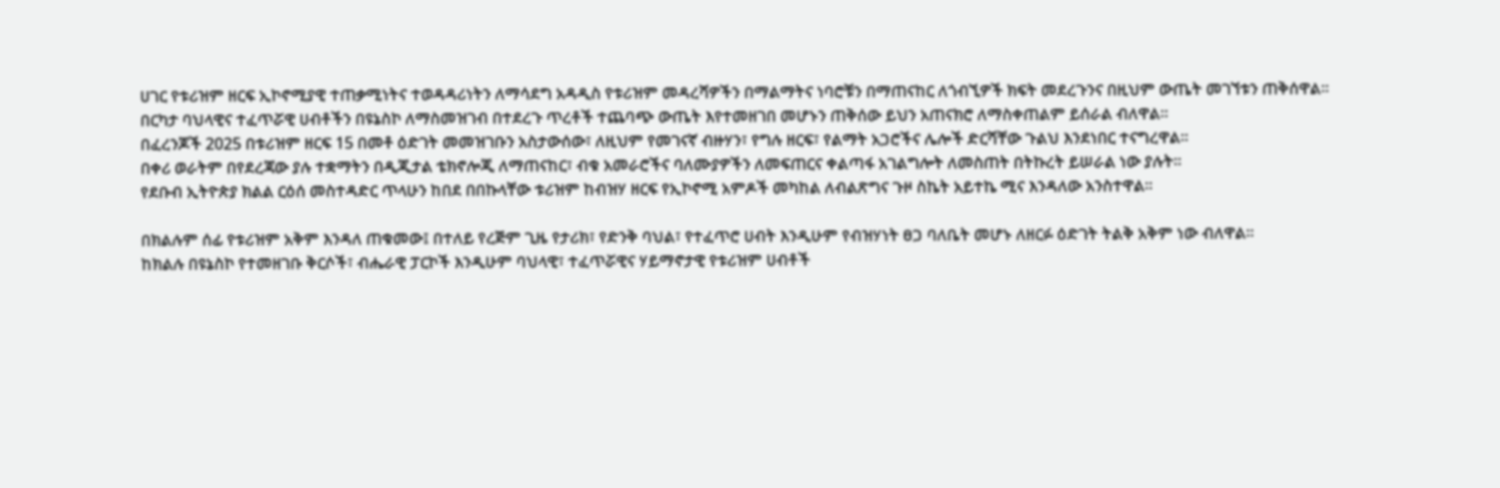ሀገር የቱሪዝም ዘርፍ ኢኮኖሚያዊ ተጠቃሚነትና ተወዳዳሪነትን ለማሳደግ አዳዲስ የቱሪዝም መዳረሻዎችን በማልማትና ነባሮቹን በማጠናከር ለጎብኚዎች ክፍት መደረጉንና በዚህም ውጤት መገኘቱን ጠቅሰዋል።
በርካታ ባህላዊና ተፈጥሯዊ ሀብቶችን በዩኔስኮ ለማስመዝገብ በተደረጉ ጥረቶች ተጨባጭ ውጤት እየተመዘገበ መሆኑን ጠቅሰው ይህን አጠናክሮ ለማስቀጠልም ይሰራል ብለዋል።
በፈረንጆች 2025 በቱሪዝም ዘርፍ 15 በመቶ ዕድገት መመዝገቡን አስታውሰው፣ ለዚህም የመገናኛ ብዙሃን፣ የግሉ ዘርፍ፣ የልማት አጋሮችና ሌሎች ድርሻቸው ጉልህ እንደነበር ተናግረዋል።
በቀሪ ወራትም በየደረጃው ያሉ ተቋማትን በዲጂታል ቴክኖሎጂ ለማጠናከር፣ ብቁ አመራሮችና ባለሙያዎችን ለመፍጠርና ቀልጣፋ አገልግሎት ለመስጠት በትኩረት ይሠራል ነው ያሉት።
የደቡብ ኢትዮጵያ ክልል ርዕሰ መስተዳድር ጥላሁን ከበደ በበኩላቸው ቱሪዝም ከብዝሃ ዘርፍ የኢኮኖሚ አምዶች መካከል ለብልጽግና ጉዞ ስኬት አይተኬ ሚና እንዳለው አንስተዋል።

በክልሉም ሰፊ የቱሪዝም አቅም እንዳለ ጠቁመው፤ በተለይ የረጅም ጊዜ የታሪክ፣ የድንቅ ባህል፣ የተፈጥሮ ሀብት እንዲሁም የብዝሃነት ፀጋ ባለቤት መሆኑ ለዘርፉ ዕድገት ትልቅ አቅም ነው ብለዋል።
ከክልሉ በዩኔስኮ የተመዘገቡ ቅርሶች፣ ብሔራዊ ፓርኮች እንዲሁም ባህላዊ፣ ተፈጥሯዊና ሃይማኖታዊ የቱሪዝም ሀብቶች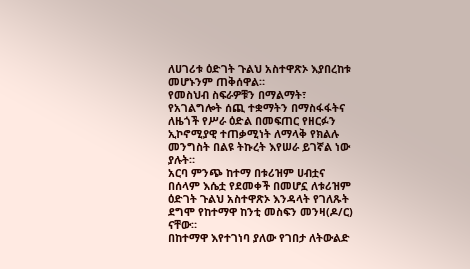ለሀገሪቱ ዕድገት ጉልህ አስተዋጽኦ እያበረከቱ መሆኑንም ጠቅሰዋል።
የመስህብ ስፍራዎቹን በማልማት፣ የአገልግሎት ሰጪ ተቋማትን በማስፋፋትና ለዜጎች የሥራ ዕድል በመፍጠር የዘርፉን ኢኮኖሚያዊ ተጠቃሚነት ለማላቅ የክልሉ መንግስት በልዩ ትኩረት እየሠራ ይገኛል ነው ያሉት።
አርባ ምንጭ ከተማ በቱሪዝም ሀብቷና በሰላም እሴቷ የደመቀች በመሆኗ ለቱሪዝም ዕድገት ጉልህ አስተዋጽኦ እንዳላት የገለጹት ደግሞ የከተማዋ ከንቲ መስፍን መንዛ(ዶ/ር) ናቸው።
በከተማዋ እየተገነባ ያለው የገበታ ለትውልድ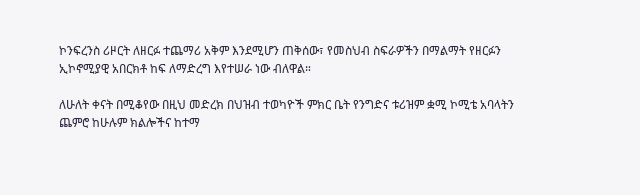ኮንፍረንስ ሪዞርት ለዘርፉ ተጨማሪ አቅም እንደሚሆን ጠቅሰው፣ የመስህብ ስፍራዎችን በማልማት የዘርፉን ኢኮኖሚያዊ አበርክቶ ከፍ ለማድረግ እየተሠራ ነው ብለዋል።

ለሁለት ቀናት በሚቆየው በዚህ መድረክ በህዝብ ተወካዮች ምክር ቤት የንግድና ቱሪዝም ቋሚ ኮሚቴ አባላትን ጨምሮ ከሁሉም ክልሎችና ከተማ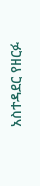አስተዳደር የዘርፉ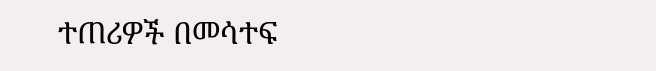ተጠሪዎች በመሳተፍ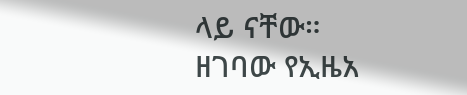ላይ ናቸው።
ዘገባው የኢዜአ